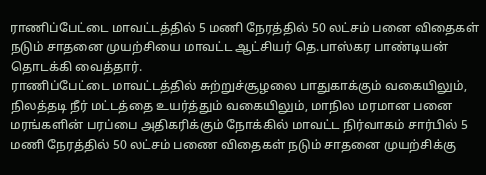ராணிப்பேட்டை மாவட்டத்தில் 5 மணி நேரத்தில் 50 லட்சம் பனை விதைகள் நடும் சாதனை முயற்சியை மாவட்ட ஆட்சியர் தெ.பாஸ்கர பாண்டியன் தொடக்கி வைத்தார்.
ராணிப்பேட்டை மாவட்டத்தில் சுற்றுச்சூழலை பாதுகாக்கும் வகையிலும், நிலத்தடி நீர் மட்டத்தை உயர்த்தும் வகையிலும், மாநில மரமான பனை மரங்களின் பரப்பை அதிகரிக்கும் நோக்கில் மாவட்ட நிர்வாகம் சார்பில் 5 மணி நேரத்தில் 50 லட்சம் பணை விதைகள் நடும் சாதனை முயற்சிக்கு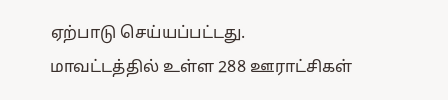ஏற்பாடு செய்யப்பட்டது.
மாவட்டத்தில் உள்ள 288 ஊராட்சிகள்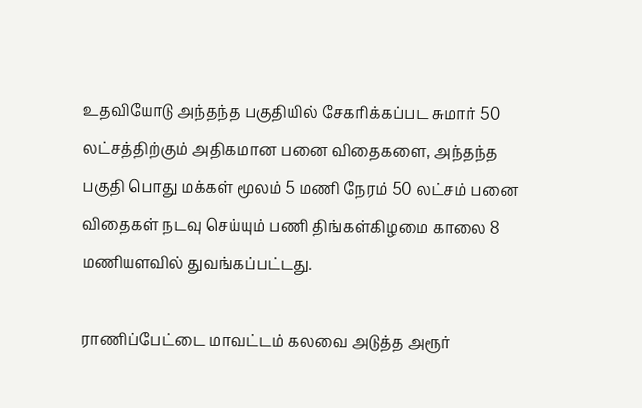உதவியோடு அந்தந்த பகுதியில் சேகரிக்கப்பட சுமார் 50 லட்சத்திற்கும் அதிகமான பனை விதைகளை, அந்தந்த பகுதி பொது மக்கள் மூலம் 5 மணி நேரம் 50 லட்சம் பனை விதைகள் நடவு செய்யும் பணி திங்கள்கிழமை காலை 8 மணியளவில் துவங்கப்பட்டது.

ராணிப்பேட்டை மாவட்டம் கலவை அடுத்த அரூர்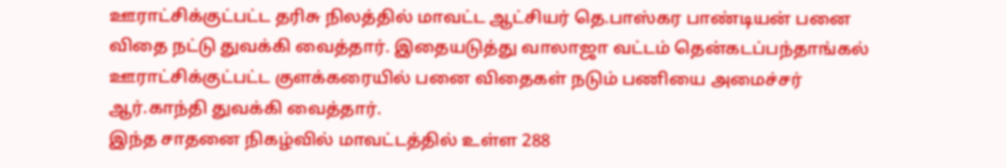ஊராட்சிக்குட்பட்ட தரிசு நிலத்தில் மாவட்ட ஆட்சியர் தெ.பாஸ்கர பாண்டியன் பனை விதை நட்டு துவக்கி வைத்தார். இதையடுத்து வாலாஜா வட்டம் தென்கடப்பந்தாங்கல் ஊராட்சிக்குட்பட்ட குளக்கரையில் பனை விதைகள் நடும் பணியை அமைச்சர் ஆர்.காந்தி துவக்கி வைத்தார்.
இந்த சாதனை நிகழ்வில் மாவட்டத்தில் உள்ள 288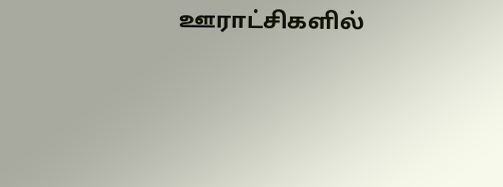ஊராட்சிகளில்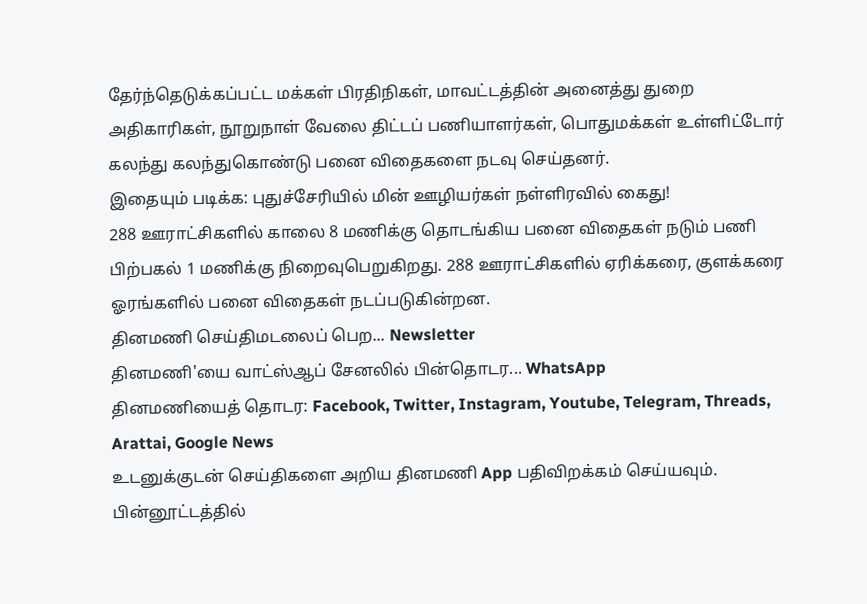தேர்ந்தெடுக்கப்பட்ட மக்கள் பிரதிநிகள், மாவட்டத்தின் அனைத்து துறை அதிகாரிகள், நூறுநாள் வேலை திட்டப் பணியாளர்கள், பொதுமக்கள் உள்ளிட்டோர் கலந்து கலந்துகொண்டு பனை விதைகளை நடவு செய்தனர்.
இதையும் படிக்க: புதுச்சேரியில் மின் ஊழியர்கள் நள்ளிரவில் கைது!
288 ஊராட்சிகளில் காலை 8 மணிக்கு தொடங்கிய பனை விதைகள் நடும் பணி பிற்பகல் 1 மணிக்கு நிறைவுபெறுகிறது. 288 ஊராட்சிகளில் ஏரிக்கரை, குளக்கரை ஓரங்களில் பனை விதைகள் நடப்படுகின்றன.
தினமணி செய்திமடலைப் பெற... Newsletter
தினமணி'யை வாட்ஸ்ஆப் சேனலில் பின்தொடர... WhatsApp
தினமணியைத் தொடர: Facebook, Twitter, Instagram, Youtube, Telegram, Threads, Arattai, Google News
உடனுக்குடன் செய்திகளை அறிய தினமணி App பதிவிறக்கம் செய்யவும்.
பின்னூட்டத்தில்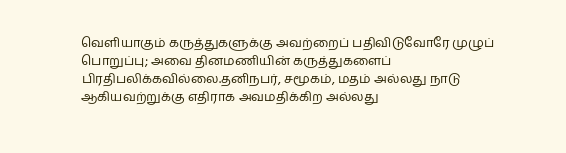வெளியாகும் கருத்துகளுக்கு அவற்றைப் பதிவிடுவோரே முழுப் பொறுப்பு; அவை தினமணியின் கருத்துகளைப் பிரதிபலிக்கவில்லை.தனிநபர், சமூகம், மதம் அல்லது நாடு ஆகியவற்றுக்கு எதிராக அவமதிக்கிற அல்லது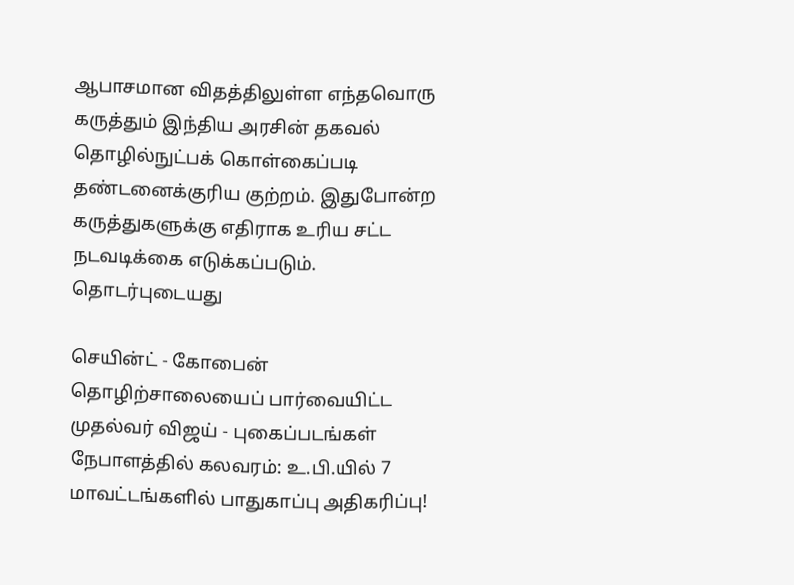ஆபாசமான விதத்திலுள்ள எந்தவொரு கருத்தும் இந்திய அரசின் தகவல் தொழில்நுட்பக் கொள்கைப்படி தண்டனைக்குரிய குற்றம். இதுபோன்ற கருத்துகளுக்கு எதிராக உரிய சட்ட நடவடிக்கை எடுக்கப்படும்.
தொடர்புடையது

செயின்ட் - கோபைன் தொழிற்சாலையைப் பார்வையிட்ட முதல்வர் விஜய் - புகைப்படங்கள்
நேபாளத்தில் கலவரம்: உ.பி.யில் 7 மாவட்டங்களில் பாதுகாப்பு அதிகரிப்பு!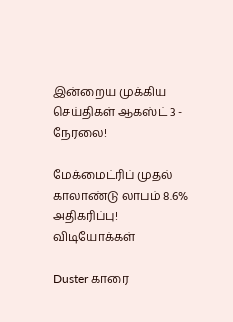இன்றைய முக்கிய செய்திகள் ஆகஸ்ட் 3 - நேரலை!

மேக்மைட்ரிப் முதல் காலாண்டு லாபம் 8.6% அதிகரிப்பு!
விடியோக்கள்

Duster காரை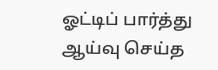ஓட்டிப் பார்த்து ஆய்வு செய்த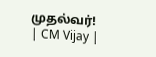முதல்வர்! | CM Vijay |